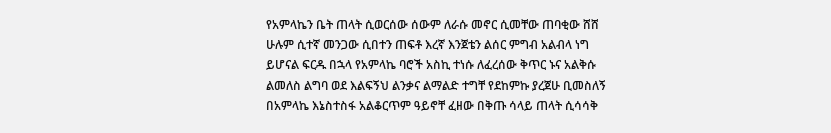የአምላኬን ቤት ጠላት ሲወርሰው ሰውም ለራሱ መኖር ሲመቸው ጠባቂው ሸሸ ሁሉም ሲተኛ መንጋው ሲበተን ጠፍቶ እረኛ እንጀቴን ልሰር ምግብ አልብላ ነግ ይሆናል ፍርዱ በኋላ የአምላኬ ባሮች አስኪ ተነሱ ለፈረሰው ቅጥር ኑና አልቅሱ ልመለስ ልግባ ወደ እልፍኝህ ልንቃና ልማልድ ተግቸ የደከምኩ ያረጀሁ ቢመስለኝ በአምላኬ እኔስተስፋ አልቆርጥም ዓይኖቸ ፈዘው በቅጡ ሳላይ ጠላት ሲሳሳቅ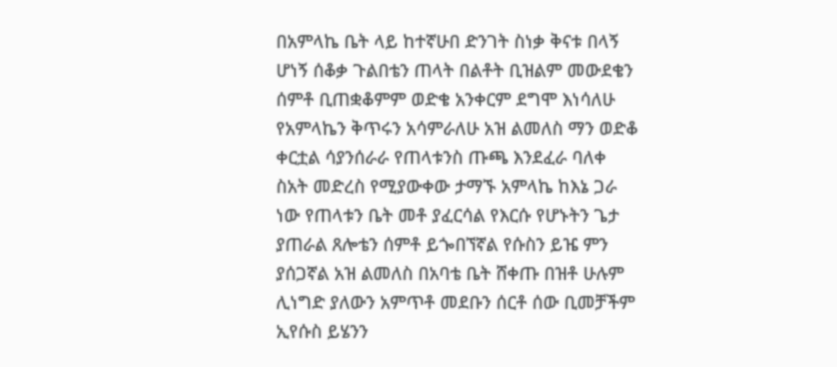በአምላኬ ቤት ላይ ከተኛሁበ ድንገት ስነቃ ቅናቱ በላኝ ሆነኝ ሰቆቃ ጉልበቴን ጠላት በልቶት ቢዝልም መውደቄን ሰምቶ ቢጠቋቆምም ወድቄ አንቀርም ደግሞ እነሳለሁ የአምላኬን ቅጥሩን አሳምራለሁ አዝ ልመለስ ማን ወድቆ ቀርቷል ሳያንሰራራ የጠላቱንስ ጡጫ እንደፈራ ባለቀ ስአት መድረስ የሚያውቀው ታማኙ አምላኬ ከእኔ ጋራ ነው የጠላቱን ቤት መቶ ያፈርሳል የእርሱ የሆኑትን ጌታ ያጠራል ጸሎቴን ሰምቶ ይጐበኘኛል የሱስን ይዤ ምን ያሰጋኛል አዝ ልመለስ በአባቴ ቤት ሸቀጡ በዝቶ ሁሉም ሊነግድ ያለውን አምጥቶ መደቡን ሰርቶ ሰው ቢመቻችም ኢየሱስ ይሄንን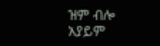ዝም ብሎ አያይም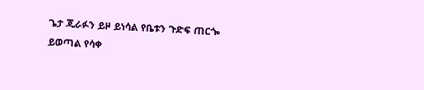ጌታ ጂራፉን ይዞ ይነሳል የቤቱን ጉድፍ ጠርጐ ይወጣል የሳቀ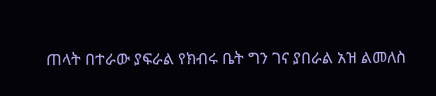ጠላት በተራው ያፍራል የክብሩ ቤት ግን ገና ያበራል አዝ ልመለስ